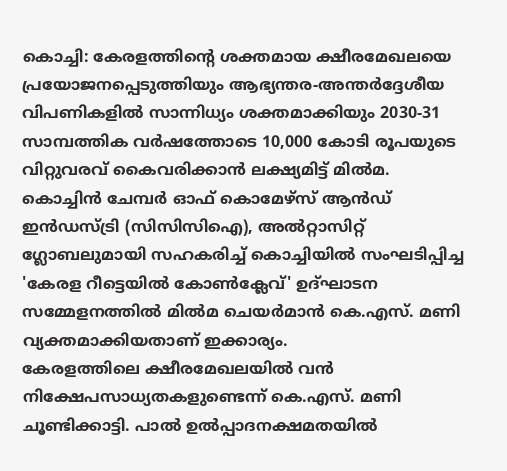കൊച്ചി: കേരളത്തിന്റെ ശക്തമായ ക്ഷീരമേഖലയെ പ്രയോജനപ്പെടുത്തിയും ആഭ്യന്തര-അന്തർദ്ദേശീയ വിപണികളിൽ സാന്നിധ്യം ശക്തമാക്കിയും 2030-31 സാമ്പത്തിക വർഷത്തോടെ 10,000 കോടി രൂപയുടെ വിറ്റുവരവ് കൈവരിക്കാൻ ലക്ഷ്യമിട്ട് മിൽമ. കൊച്ചിൻ ചേമ്പർ ഓഫ് കൊമേഴ്സ് ആൻഡ് ഇൻഡസ്ട്രി (സിസിസിഐ), അൽറ്റാസിറ്റ് ഗ്ലോബലുമായി സഹകരിച്ച് കൊച്ചിയിൽ സംഘടിപ്പിച്ച 'കേരള റീട്ടെയിൽ കോൺക്ലേവ്' ഉദ്ഘാടന സമ്മേളനത്തിൽ മിൽമ ചെയർമാൻ കെ.എസ്. മണി വ്യക്തമാക്കിയതാണ് ഇക്കാര്യം.
കേരളത്തിലെ ക്ഷീരമേഖലയിൽ വൻ നിക്ഷേപസാധ്യതകളുണ്ടെന്ന് കെ.എസ്. മണി ചൂണ്ടിക്കാട്ടി. പാൽ ഉൽപ്പാദനക്ഷമതയിൽ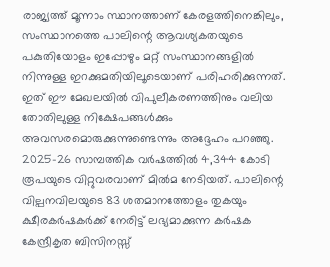രാജ്യത്ത് മൂന്നാം സ്ഥാനത്താണ് കേരളത്തിനെങ്കിലും, സംസ്ഥാനത്തെ പാലിന്റെ ആവശ്യകതയുടെ പകുതിയോളം ഇപ്പോഴും മറ്റ് സംസ്ഥാനങ്ങളിൽ നിന്നുള്ള ഇറക്കുമതിയിലൂടെയാണ് പരിഹരിക്കുന്നത്. ഇത് ഈ മേഖലയിൽ വിപുലീകരണത്തിനും വലിയ തോതിലുള്ള നിക്ഷേപങ്ങൾക്കും അവസരമൊരുക്കുന്നുണ്ടെന്നും അദ്ദേഹം പറഞ്ഞു.
2025-26 സാമ്പത്തിക വർഷത്തിൽ 4,344 കോടി രൂപയുടെ വിറ്റുവരവാണ് മിൽമ നേടിയത്. പാലിന്റെ വില്പനവിലയുടെ 83 ശതമാനത്തോളം തുകയും ക്ഷീരകർഷകർക്ക് നേരിട്ട് ലഭ്യമാക്കുന്ന കർഷക കേന്ദ്രീകൃത ബിസിനസ്സ്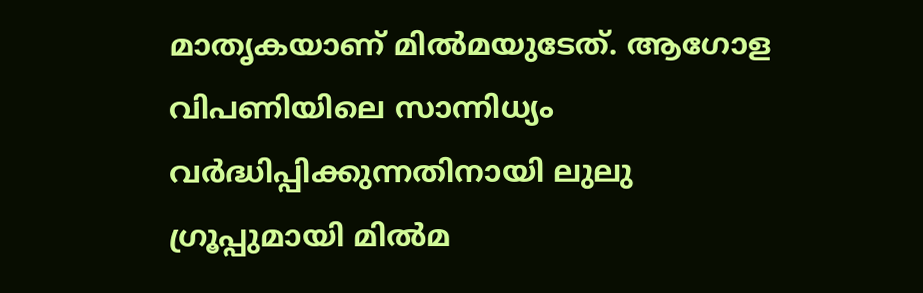മാതൃകയാണ് മിൽമയുടേത്. ആഗോള വിപണിയിലെ സാന്നിധ്യം വർദ്ധിപ്പിക്കുന്നതിനായി ലുലു ഗ്രൂപ്പുമായി മിൽമ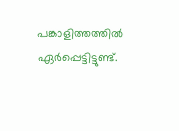പങ്കാളിത്തത്തിൽ ഏർപ്പെട്ടിട്ടുണ്ട്.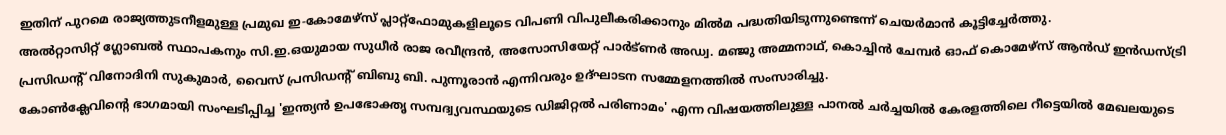ഇതിന് പുറമെ രാജ്യത്തുടനീളമുള്ള പ്രമുഖ ഇ-കോമേഴ്സ് പ്ലാറ്റ്ഫോമുകളിലൂടെ വിപണി വിപുലീകരിക്കാനും മിൽമ പദ്ധതിയിടുന്നുണ്ടെന്ന് ചെയർമാൻ കൂട്ടിച്ചേർത്തു.
അൽറ്റാസിറ്റ് ഗ്ലോബൽ സ്ഥാപകനും സി.ഇ.ഒയുമായ സുധീർ രാജ രവീന്ദ്രൻ, അസോസിയേറ്റ് പാർട്ണർ അഡ്വ. മഞ്ജു അമ്മനാഥ്, കൊച്ചിൻ ചേമ്പർ ഓഫ് കൊമേഴ്സ് ആൻഡ് ഇൻഡസ്ട്രി പ്രസിഡന്റ് വിനോദിനി സുകുമാർ, വൈസ് പ്രസിഡന്റ് ബിബു ബി. പുന്നൂരാൻ എന്നിവരും ഉദ്ഘാടന സമ്മേളനത്തിൽ സംസാരിച്ചു.
കോൺക്ലേവിന്റെ ഭാഗമായി സംഘടിപ്പിച്ച 'ഇന്ത്യൻ ഉപഭോക്തൃ സമ്പദ്വ്യവസ്ഥയുടെ ഡിജിറ്റൽ പരിണാമം' എന്ന വിഷയത്തിലുള്ള പാനൽ ചർച്ചയിൽ കേരളത്തിലെ റീട്ടെയിൽ മേഖലയുടെ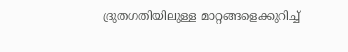ദ്രുതഗതിയിലുള്ള മാറ്റങ്ങളെക്കുറിച്ച്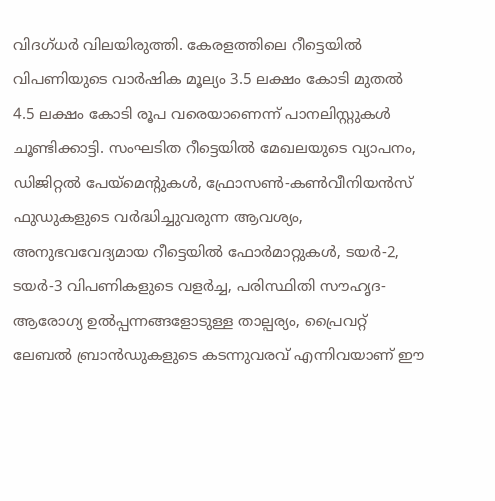വിദഗ്ധർ വിലയിരുത്തി. കേരളത്തിലെ റീട്ടെയിൽ വിപണിയുടെ വാർഷിക മൂല്യം 3.5 ലക്ഷം കോടി മുതൽ 4.5 ലക്ഷം കോടി രൂപ വരെയാണെന്ന് പാനലിസ്റ്റുകൾ ചൂണ്ടിക്കാട്ടി. സംഘടിത റീട്ടെയിൽ മേഖലയുടെ വ്യാപനം, ഡിജിറ്റൽ പേയ്മെന്റുകൾ, ഫ്രോസൺ-കൺവീനിയൻസ് ഫുഡുകളുടെ വർദ്ധിച്ചുവരുന്ന ആവശ്യം, അനുഭവവേദ്യമായ റീട്ടെയിൽ ഫോർമാറ്റുകൾ, ടയർ-2, ടയർ-3 വിപണികളുടെ വളർച്ച, പരിസ്ഥിതി സൗഹൃദ-ആരോഗ്യ ഉൽപ്പന്നങ്ങളോടുള്ള താല്പര്യം, പ്രൈവറ്റ് ലേബൽ ബ്രാൻഡുകളുടെ കടന്നുവരവ് എന്നിവയാണ് ഈ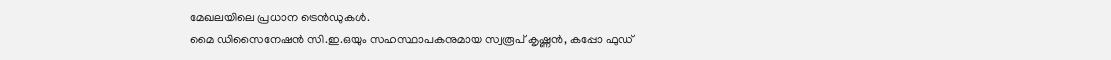മേഖലയിലെ പ്രധാന ട്രെൻഡുകൾ.
മൈ ഡിസൈനേഷൻ സി.ഇ.ഒയും സഹസ്ഥാപകനുമായ സ്വരൂപ് കൃഷ്ണൻ, കപ്പോ ഫുഡ്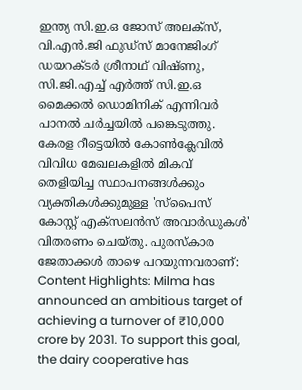ഇന്ത്യ സി.ഇ.ഒ ജോസ് അലക്സ്, വി.എൻ.ജി ഫുഡ്സ് മാനേജിംഗ് ഡയറക്ടർ ശ്രീനാഥ് വിഷ്ണു, സി.ജി.എച്ച് എർത്ത് സി.ഇ.ഒ മൈക്കൽ ഡൊമിനിക് എന്നിവർ പാനൽ ചർച്ചയിൽ പങ്കെടുത്തു.
കേരള റീട്ടെയിൽ കോൺക്ലേവിൽ വിവിധ മേഖലകളിൽ മികവ് തെളിയിച്ച സ്ഥാപനങ്ങൾക്കും വ്യക്തികൾക്കുമുള്ള 'സ്പൈസ് കോസ്റ്റ് എക്സലൻസ് അവാർഡുകൾ' വിതരണം ചെയ്തു. പുരസ്കാര ജേതാക്കൾ താഴെ പറയുന്നവരാണ്:
Content Highlights: Milma has announced an ambitious target of achieving a turnover of ₹10,000 crore by 2031. To support this goal, the dairy cooperative has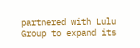partnered with Lulu Group to expand its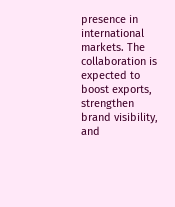presence in international markets. The collaboration is expected to boost exports, strengthen brand visibility, and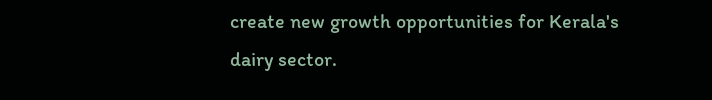create new growth opportunities for Kerala's dairy sector.